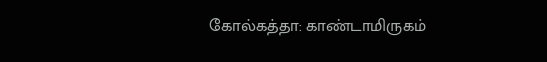கோல்கத்தா: காண்டாமிருகம்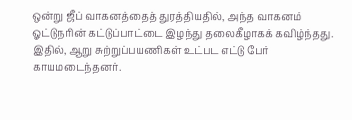ஒன்று ஜீப் வாகனத்தைத் துரத்தியதில், அந்த வாகனம் ஓட்டுநரின் கட்டுப்பாட்டை இழந்து தலைகீழாகக் கவிழ்ந்தது. இதில், ஆறு சுற்றுப்பயணிகள் உட்பட எட்டு பேர் காயமடைந்தனர்.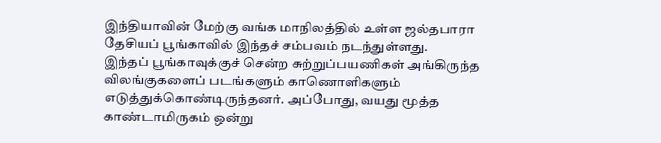இந்தியாவின் மேற்கு வங்க மாநிலத்தில் உள்ள ஜல்தபாரா தேசியப் பூங்காவில் இந்தச் சம்பவம் நடந்துள்ளது.
இந்தப் பூங்காவுக்குச் சென்ற சுற்றுப்பயணிகள் அங்கிருந்த விலங்குகளைப் படங்களும் காணொளிகளும் எடுத்துக்கொண்டிருந்தனர். அப்போது, வயது மூத்த காண்டாமிருகம் ஒன்று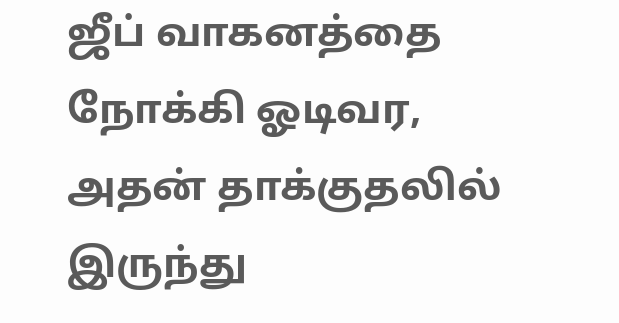ஜீப் வாகனத்தை நோக்கி ஓடிவர, அதன் தாக்குதலில் இருந்து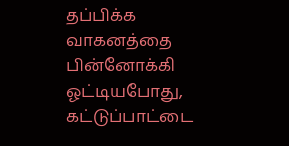தப்பிக்க வாகனத்தை பின்னோக்கி ஓட்டியபோது, கட்டுப்பாட்டை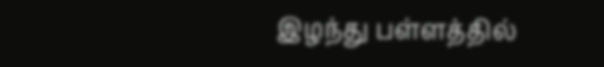இழந்து பள்ளத்தில்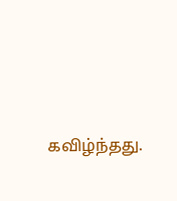கவிழ்ந்தது.